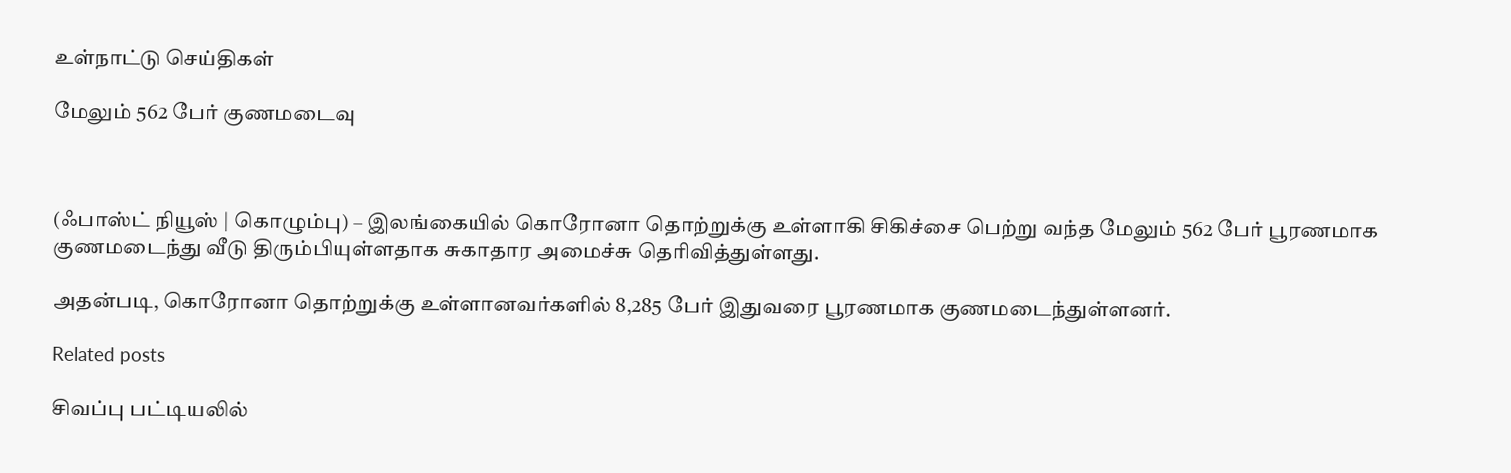உள்நாட்டு செய்திகள்

மேலும் 562 பேர் குணமடைவு



(ஃபாஸ்ட் நியூஸ் | கொழும்பு) – இலங்கையில் கொரோனா தொற்றுக்கு உள்ளாகி சிகிச்சை பெற்று வந்த மேலும் 562 பேர் பூரணமாக குணமடைந்து வீடு திரும்பியுள்ளதாக சுகாதார அமைச்சு தெரிவித்துள்ளது.

அதன்படி, கொரோனா தொற்றுக்கு உள்ளானவர்களில் 8,285 பேர் இதுவரை பூரணமாக குணமடைந்துள்ளனர்.

Related posts

சிவப்பு பட்டியலில்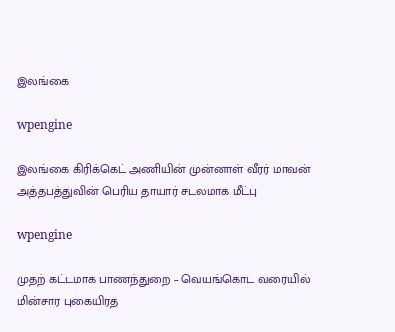இலங்கை

wpengine

இலங்கை கிரிக்கெட் அணியின் முன்னாள் வீரர் மாவன் அத்தபத்துவின் பெரிய தாயார் சடலமாக மீட்பு

wpengine

முதற் கட்டமாக பாணந்துறை – வெயங்கொட வரையில் மின்சார புகையிரத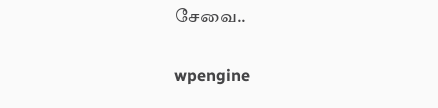சேவை..

wpengine